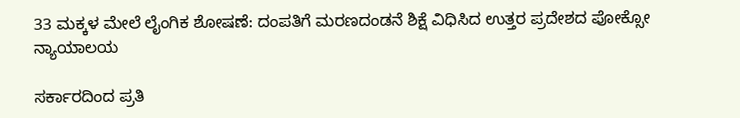33 ಮಕ್ಕಳ ಮೇಲೆ ಲೈಂಗಿಕ ಶೋಷಣೆ: ದಂಪತಿಗೆ ಮರಣದಂಡನೆ ಶಿಕ್ಷೆ ವಿಧಿಸಿದ ಉತ್ತರ ಪ್ರದೇಶದ ಪೋಕ್ಸೋ ನ್ಯಾಯಾಲಯ

ಸರ್ಕಾರದಿಂದ ಪ್ರತಿ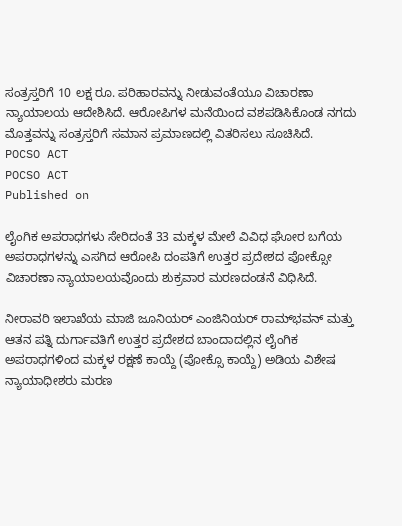ಸಂತ್ರಸ್ತರಿಗೆ 10 ಲಕ್ಷ ರೂ. ಪರಿಹಾರವನ್ನು ನೀಡುವಂತೆಯೂ ವಿಚಾರಣಾ ನ್ಯಾಯಾಲಯ ಆದೇಶಿಸಿದೆ. ಆರೋಪಿಗಳ ಮನೆಯಿಂದ ವಶಪಡಿಸಿಕೊಂಡ ನಗದು ಮೊತ್ತವನ್ನು ಸಂತ್ರಸ್ತರಿಗೆ ಸಮಾನ ಪ್ರಮಾಣದಲ್ಲಿ ವಿತರಿಸಲು ಸೂಚಿಸಿದೆ.
POCSO ACT
POCSO ACT
Published on

ಲೈಂಗಿಕ ಅಪರಾಧಗಳು ಸೇರಿದಂತೆ 33 ಮಕ್ಕಳ ಮೇಲೆ ವಿವಿಧ ಘೋರ ಬಗೆಯ ಅಪರಾಧಗಳನ್ನು ಎಸಗಿದ ಆರೋಪಿ ದಂಪತಿಗೆ ಉತ್ತರ ಪ್ರದೇಶದ ಪೋಕ್ಸೋ ವಿಚಾರಣಾ ನ್ಯಾಯಾಲಯವೊಂದು ಶುಕ್ರವಾರ ಮರಣದಂಡನೆ ವಿಧಿಸಿದೆ.

ನೀರಾವರಿ ಇಲಾಖೆಯ ಮಾಜಿ ಜೂನಿಯರ್ ಎಂಜಿನಿಯರ್ ರಾಮ್‌ಭವನ್‌ ಮತ್ತು ಆತನ ಪತ್ನಿ ದುರ್ಗಾವತಿಗೆ ಉತ್ತರ ಪ್ರದೇಶದ ಬಾಂದಾದಲ್ಲಿನ ಲೈಂಗಿಕ ಅಪರಾಧಗಳಿಂದ ಮಕ್ಕಳ ರಕ್ಷಣೆ ಕಾಯ್ದೆ (ಪೋಕ್ಸೊ ಕಾಯ್ದೆ) ಅಡಿಯ ವಿಶೇಷ ನ್ಯಾಯಾಧೀಶರು ಮರಣ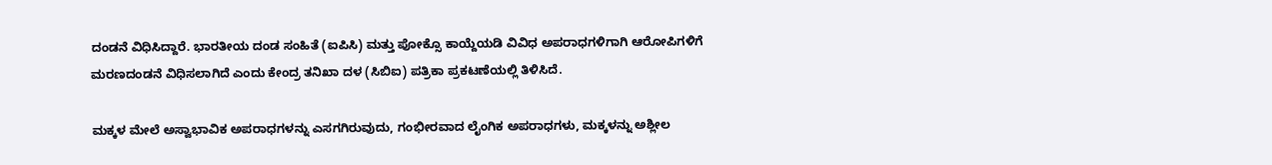ದಂಡನೆ ವಿಧಿಸಿದ್ದಾರೆ. ಭಾರತೀಯ ದಂಡ ಸಂಹಿತೆ (ಐಪಿಸಿ) ಮತ್ತು ಪೋಕ್ಸೊ ಕಾಯ್ದೆಯಡಿ ವಿವಿಧ ಅಪರಾಧಗಳಿಗಾಗಿ ಆರೋಪಿಗಳಿಗೆ ಮರಣದಂಡನೆ ವಿಧಿಸಲಾಗಿದೆ ಎಂದು ಕೇಂದ್ರ ತನಿಖಾ ದಳ (ಸಿಬಿಐ) ಪತ್ರಿಕಾ ಪ್ರಕಟಣೆಯಲ್ಲಿ ತಿಳಿಸಿದೆ.

ಮಕ್ಕಳ ಮೇಲೆ ಅಸ್ವಾಭಾವಿಕ ಅಪರಾಧಗಳನ್ನು ಎಸಗಗಿರುವುದು, ಗಂಭೀರವಾದ ಲೈಂಗಿಕ ಅಪರಾಧಗಳು, ಮಕ್ಕಳನ್ನು ಅಶ್ಲೀಲ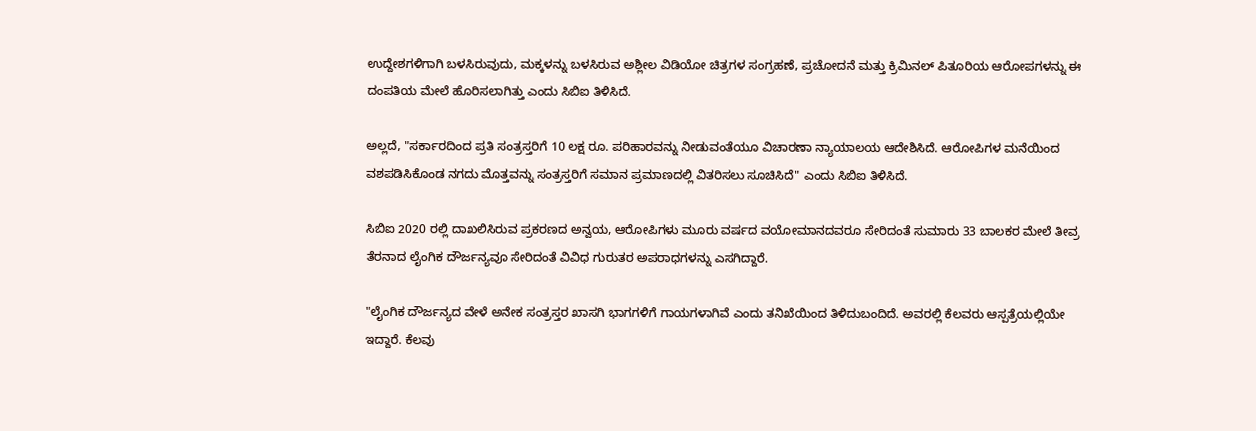ಉದ್ದೇಶಗಳಿಗಾಗಿ ಬಳಸಿರುವುದು, ಮಕ್ಕಳನ್ನು ಬಳಸಿರುವ ಅಶ್ಲೀಲ ವಿಡಿಯೋ ಚಿತ್ರಗಳ ಸಂಗ್ರಹಣೆ, ಪ್ರಚೋದನೆ ಮತ್ತು ಕ್ರಿಮಿನಲ್ ಪಿತೂರಿಯ ಆರೋಪಗಳನ್ನು ಈ ದಂಪತಿಯ ಮೇಲೆ ಹೊರಿಸಲಾಗಿತ್ತು ಎಂದು ಸಿಬಿಐ ತಿಳಿಸಿದೆ.

ಅಲ್ಲದೆ, "ಸರ್ಕಾರದಿಂದ ಪ್ರತಿ ಸಂತ್ರಸ್ತರಿಗೆ 10 ಲಕ್ಷ ರೂ. ಪರಿಹಾರವನ್ನು ನೀಡುವಂತೆಯೂ ವಿಚಾರಣಾ ನ್ಯಾಯಾಲಯ ಆದೇಶಿಸಿದೆ. ಆರೋಪಿಗಳ ಮನೆಯಿಂದ ವಶಪಡಿಸಿಕೊಂಡ ನಗದು ಮೊತ್ತವನ್ನು ಸಂತ್ರಸ್ತರಿಗೆ ಸಮಾನ ಪ್ರಮಾಣದಲ್ಲಿ ವಿತರಿಸಲು ಸೂಚಿಸಿದೆ" ಎಂದು ಸಿಬಿಐ ತಿಳಿಸಿದೆ.

ಸಿಬಿಐ 2020 ರಲ್ಲಿ ದಾಖಲಿಸಿರುವ ಪ್ರಕರಣದ ಅನ್ವಯ, ಆರೋಪಿಗಳು ಮೂರು ವರ್ಷದ ವಯೋಮಾನದವರೂ ಸೇರಿದಂತೆ ಸುಮಾರು 33 ಬಾಲಕರ ಮೇಲೆ ತೀವ್ರ ತೆರನಾದ ಲೈಂಗಿಕ ದೌರ್ಜನ್ಯವೂ ಸೇರಿದಂತೆ ವಿವಿಧ ಗುರುತರ ಅಪರಾಧಗಳನ್ನು ಎಸಗಿದ್ದಾರೆ.

"ಲೈಂಗಿಕ ದೌರ್ಜನ್ಯದ ವೇಳೆ ಅನೇಕ ಸಂತ್ರಸ್ತರ ಖಾಸಗಿ ಭಾಗಗಳಿಗೆ ಗಾಯಗಳಾಗಿವೆ ಎಂದು ತನಿಖೆಯಿಂದ ತಿಳಿದುಬಂದಿದೆ. ಅವರಲ್ಲಿ ಕೆಲವರು ಆಸ್ಪತ್ರೆಯಲ್ಲಿಯೇ ಇದ್ದಾರೆ. ಕೆಲವು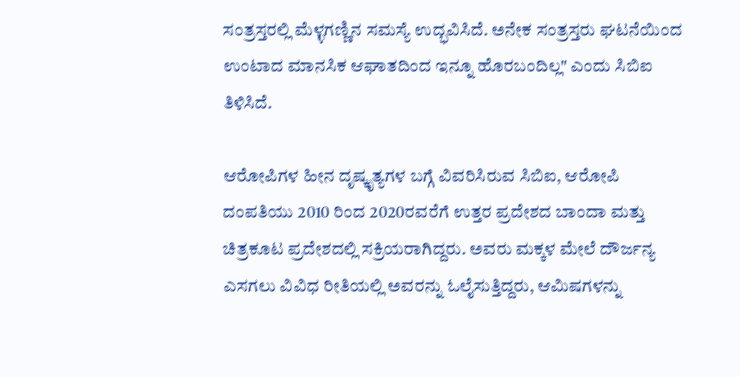ಸಂತ್ರಸ್ತರಲ್ಲಿ ಮೆಳ್ಳಗಣ್ಣಿನ ಸಮಸ್ಯೆ ಉದ್ಭವಿಸಿದೆ. ಅನೇಕ ಸಂತ್ರಸ್ತರು ಘಟನೆಯಿಂದ ಉಂಟಾದ ಮಾನಸಿಕ ಆಘಾತದಿಂದ ಇನ್ನೂ ಹೊರಬಂದಿಲ್ಲ" ಎಂದು ಸಿಬಿಐ ತಿಳಿಸಿದೆ.

ಆರೋಪಿಗಳ ಹೀನ ದೃಷ್ಕೃತ್ಯಗಳ ಬಗ್ಗೆ ವಿವರಿಸಿರುವ ಸಿಬಿಐ, ಆರೋಪಿ ದಂಪತಿಯು 2010 ರಿಂದ 2020ರವರೆಗೆ ಉತ್ತರ ಪ್ರದೇಶದ ಬಾಂದಾ ಮತ್ತು ಚಿತ್ರಕೂಟ ಪ್ರದೇಶದಲ್ಲಿ ಸಕ್ರಿಯರಾಗಿದ್ದರು. ಅವರು ಮಕ್ಕಳ ಮೇಲೆ ದೌರ್ಜನ್ಯ ಎಸಗಲು ವಿವಿಧ ರೀತಿಯಲ್ಲಿ ಅವರನ್ನು ಓಲೈಸುತ್ತಿದ್ದರು, ಆಮಿಷಗಳನ್ನು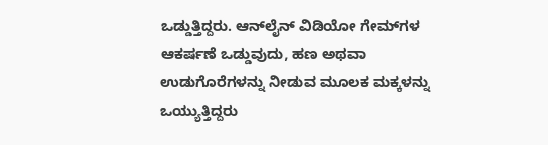ಒಡ್ಡುತ್ತಿದ್ದರು. ಆನ್‌ಲೈನ್ ವಿಡಿಯೋ ಗೇಮ್‌ಗಳ ಆಕರ್ಷಣೆ ಒಡ್ಡುವುದು, ಹಣ ಅಥವಾ ಉಡುಗೊರೆಗಳನ್ನು ನೀಡುವ ಮೂಲಕ ಮಕ್ಕಳನ್ನು ಒಯ್ಯುತ್ತಿದ್ದರು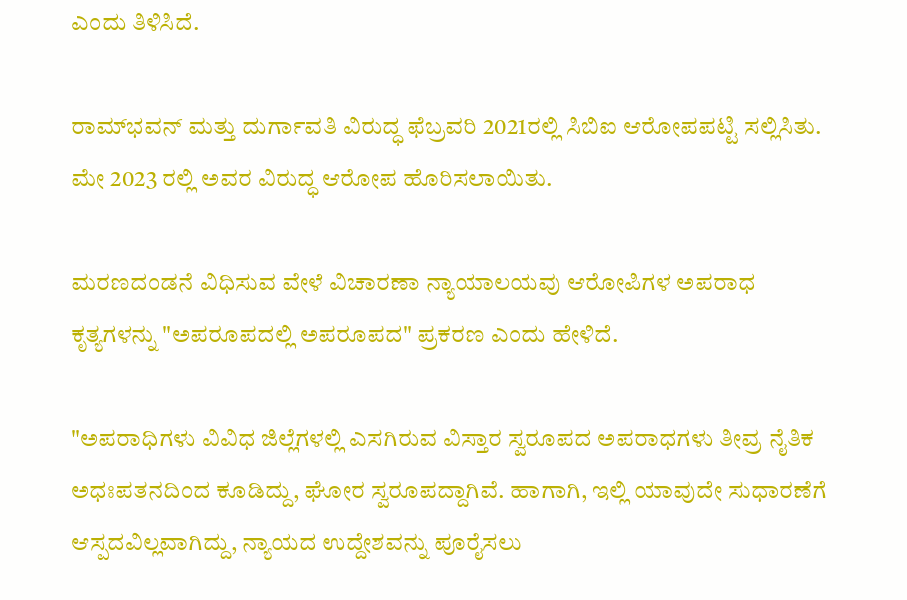ಎಂದು ತಿಳಿಸಿದೆ.

ರಾಮ್‌ಭವನ್‌ ಮತ್ತು ದುರ್ಗಾವತಿ ವಿರುದ್ಧ ಫೆಬ್ರವರಿ 2021ರಲ್ಲಿ ಸಿಬಿಐ ಆರೋಪಪಟ್ಟಿ ಸಲ್ಲಿಸಿತು. ಮೇ 2023 ರಲ್ಲಿ ಅವರ ವಿರುದ್ಧ ಆರೋಪ ಹೊರಿಸಲಾಯಿತು.

ಮರಣದಂಡನೆ ವಿಧಿಸುವ ವೇಳೆ ವಿಚಾರಣಾ ನ್ಯಾಯಾಲಯವು ಆರೋಪಿಗಳ ಅಪರಾಧ ಕೃತ್ಯಗಳನ್ನು "ಅಪರೂಪದಲ್ಲಿ ಅಪರೂಪದ" ಪ್ರಕರಣ ಎಂದು ಹೇಳಿದೆ.

"ಅಪರಾಧಿಗಳು ವಿವಿಧ ಜಿಲ್ಲೆಗಳಲ್ಲಿ ಎಸಗಿರುವ ವಿಸ್ತಾರ ಸ್ವರೂಪದ ಅಪರಾಧಗಳು ತೀವ್ರ ನೈತಿಕ ಅಧಃಪತನದಿಂದ ಕೂಡಿದ್ದು, ಘೋರ ಸ್ವರೂಪದ್ದಾಗಿವೆ. ಹಾಗಾಗಿ, ಇಲ್ಲಿ ಯಾವುದೇ ಸುಧಾರಣೆಗೆ ಆಸ್ಪದವಿಲ್ಲವಾಗಿದ್ದು, ನ್ಯಾಯದ ಉದ್ದೇಶವನ್ನು ಪೂರೈಸಲು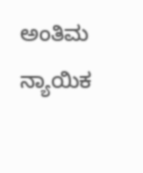ಅಂತಿಮ ನ್ಯಾಯಿಕ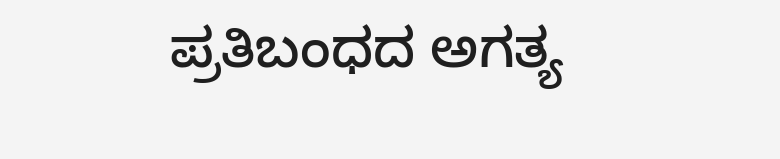ಪ್ರತಿಬಂಧದ ಅಗತ್ಯ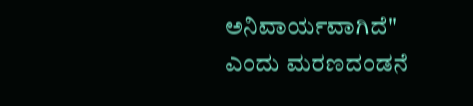ಅನಿವಾರ್ಯವಾಗಿದೆ" ಎಂದು ಮರಣದಂಡನೆ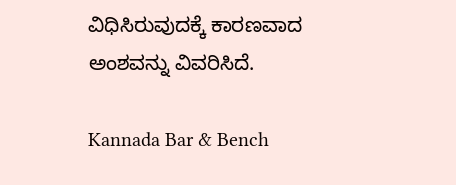ವಿಧಿಸಿರುವುದಕ್ಕೆ ಕಾರಣವಾದ ಅಂಶವನ್ನು ವಿವರಿಸಿದೆ.

Kannada Bar & Bench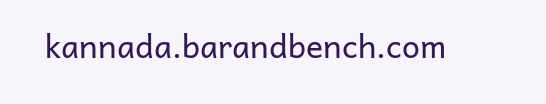kannada.barandbench.com